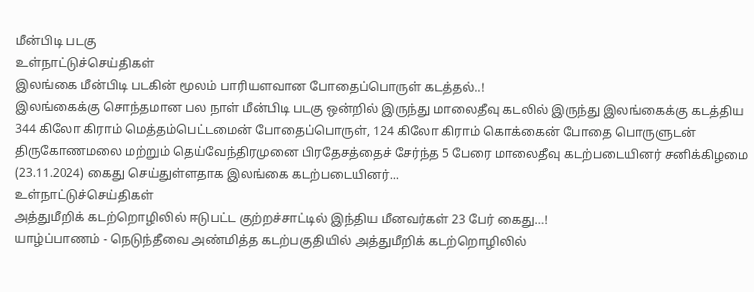மீன்பிடி படகு
உள்நாட்டுச்செய்திகள்
இலங்கை மீன்பிடி படகின் மூலம் பாரியளவான போதைப்பொருள் கடத்தல்..!
இலங்கைக்கு சொந்தமான பல நாள் மீன்பிடி படகு ஒன்றில் இருந்து மாலைதீவு கடலில் இருந்து இலங்கைக்கு கடத்திய 344 கிலோ கிராம் மெத்தம்பெட்டமைன் போதைப்பொருள், 124 கிலோ கிராம் கொக்கைன் போதை பொருளுடன் திருகோணமலை மற்றும் தெய்வேந்திரமுனை பிரதேசத்தைச் சேர்ந்த 5 பேரை மாலைதீவு கடற்படையினர் சனிக்கிழமை (23.11.2024) கைது செய்துள்ளதாக இலங்கை கடற்படையினர்...
உள்நாட்டுச்செய்திகள்
அத்துமீறிக் கடற்றொழிலில் ஈடுபட்ட குற்றச்சாட்டில் இந்திய மீனவர்கள் 23 பேர் கைது…!
யாழ்ப்பாணம் - நெடுந்தீவை அண்மித்த கடற்பகுதியில் அத்துமீறிக் கடற்றொழிலில்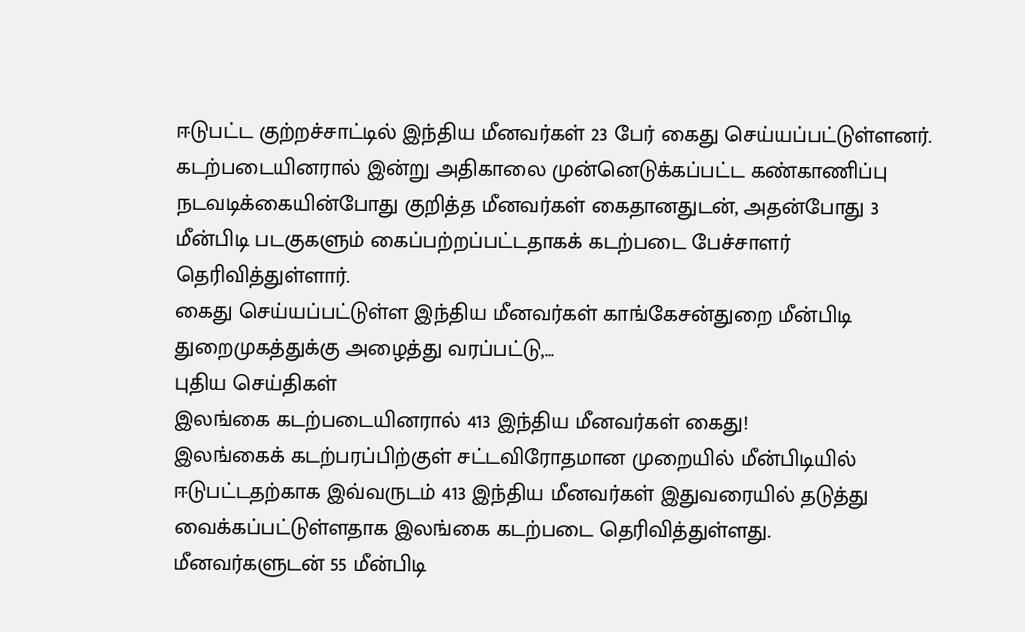ஈடுபட்ட குற்றச்சாட்டில் இந்திய மீனவர்கள் 23 பேர் கைது செய்யப்பட்டுள்ளனர்.
கடற்படையினரால் இன்று அதிகாலை முன்னெடுக்கப்பட்ட கண்காணிப்பு நடவடிக்கையின்போது குறித்த மீனவர்கள் கைதானதுடன், அதன்போது 3 மீன்பிடி படகுகளும் கைப்பற்றப்பட்டதாகக் கடற்படை பேச்சாளர் தெரிவித்துள்ளார்.
கைது செய்யப்பட்டுள்ள இந்திய மீனவர்கள் காங்கேசன்துறை மீன்பிடி துறைமுகத்துக்கு அழைத்து வரப்பட்டு,...
புதிய செய்திகள்
இலங்கை கடற்படையினரால் 413 இந்திய மீனவர்கள் கைது!
இலங்கைக் கடற்பரப்பிற்குள் சட்டவிரோதமான முறையில் மீன்பிடியில் ஈடுபட்டதற்காக இவ்வருடம் 413 இந்திய மீனவர்கள் இதுவரையில் தடுத்து வைக்கப்பட்டுள்ளதாக இலங்கை கடற்படை தெரிவித்துள்ளது.
மீனவர்களுடன் 55 மீன்பிடி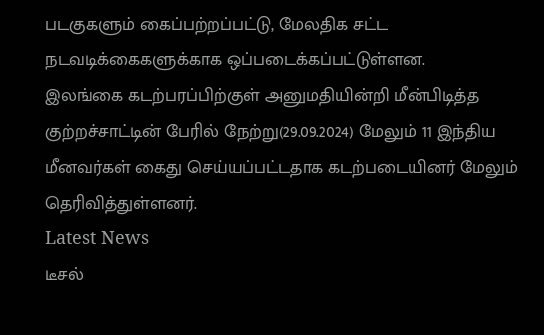படகுகளும் கைப்பற்றப்பட்டு, மேலதிக சட்ட நடவடிக்கைகளுக்காக ஒப்படைக்கப்பட்டுள்ளன.
இலங்கை கடற்பரப்பிற்குள் அனுமதியின்றி மீன்பிடித்த குற்றச்சாட்டின் பேரில் நேற்று(29.09.2024) மேலும் 11 இந்திய மீனவர்கள் கைது செய்யப்பட்டதாக கடற்படையினர் மேலும் தெரிவித்துள்ளனர்.
Latest News
டீசல்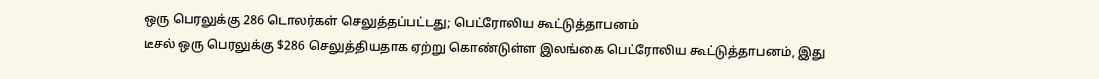ஒரு பெரலுக்கு 286 டொலர்கள் செலுத்தப்பட்டது; பெட்ரோலிய கூட்டுத்தாபனம்
டீசல் ஒரு பெரலுக்கு $286 செலுத்தியதாக ஏற்று கொண்டுள்ள இலங்கை பெட்ரோலிய கூட்டுத்தாபனம், இது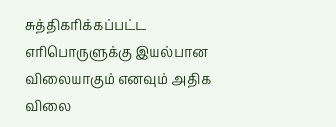சுத்திகரிக்கப்பட்ட எரிபொருளுக்கு இயல்பான விலையாகும் எனவும் அதிக விலை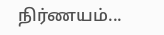நிர்ணயம்...